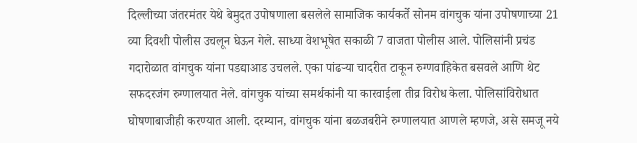दिल्लीच्या जंतरमंतर येथे बेमुदत उपोषणाला बसलेले सामाजिक कार्यकर्ते सोनम वांगचुक यांना उपोषणाच्या 21 व्या दिवशी पोलीस उचलून घेऊन गेले. साध्या वेशभूषेत सकाळी 7 वाजता पोलीस आले. पोलिसांनी प्रचंड गदारोळात वांगचुक यांना पडद्याआड उचलले. एका पांढऱ्या चादरीत टाकून रुग्णवाहिकेत बसवले आणि थेट सफदरजंग रुग्णालयात नेले. वांगचुक यांच्या समर्थकांनी या कारवाईला तीव्र विरोध केला. पोलिसांविरोधात घोषणाबाजीही करण्यात आली. दरम्यान, वांगचुक यांना बळजबरीने रुग्णालयात आणले म्हणजे, असे समजू नये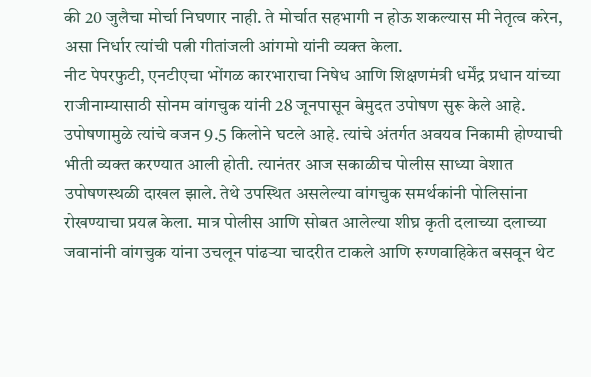की 20 जुलैचा मोर्चा निघणार नाही. ते मोर्चात सहभागी न होऊ शकल्यास मी नेतृत्व करेन, असा निर्धार त्यांची पत्नी गीतांजली आंगमो यांनी व्यक्त केला.
नीट पेपरफुटी, एनटीएचा भोंगळ कारभाराचा निषेध आणि शिक्षणमंत्री धर्मेंद्र प्रधान यांच्या राजीनाम्यासाठी सोनम वांगचुक यांनी 28 जूनपासून बेमुदत उपोषण सुरू केले आहे. उपोषणामुळे त्यांचे वजन 9.5 किलोने घटले आहे. त्यांचे अंतर्गत अवयव निकामी होण्याची भीती व्यक्त करण्यात आली होती. त्यानंतर आज सकाळीच पोलीस साध्या वेशात उपोषणस्थळी दाखल झाले. तेथे उपस्थित असलेल्या वांगचुक समर्थकांनी पोलिसांना रोखण्याचा प्रयत्न केला. मात्र पोलीस आणि सोबत आलेल्या शीघ्र कृती दलाच्या दलाच्या जवानांनी वांगचुक यांना उचलून पांढऱ्या चादरीत टाकले आणि रुग्णवाहिकेत बसवून थेट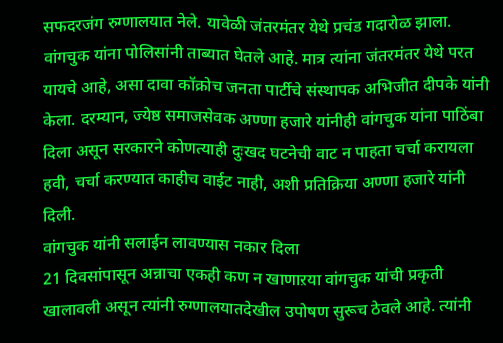सफदरजंग रुग्णालयात नेले. यावेळी जंतरमंतर येथे प्रचंड गदारोळ झाला. वांगचुक यांना पोलिसांनी ताब्यात घेतले आहे. मात्र त्यांना जंतरमंतर येथे परत यायचे आहे, असा दावा कॉक्रोच जनता पार्टीचे संस्थापक अभिजीत दीपके यांनी केला. दरम्यान, ज्येष्ठ समाजसेवक अण्णा हजारे यांनीही वांगचुक यांना पाठिंबा दिला असून सरकारने कोणत्याही दुःखद घटनेची वाट न पाहता चर्चा करायला हवी, चर्चा करण्यात काहीच वाईट नाही, अशी प्रतिक्रिया अण्णा हजारे यांनी दिली.
वांगचुक यांनी सलाईन लावण्यास नकार दिला
21 दिवसांपासून अन्नाचा एकही कण न खाणाऱया वांगचुक यांची प्रकृती खालावली असून त्यांनी रुग्णालयातदेखील उपोषण सुरूच ठेवले आहे. त्यांनी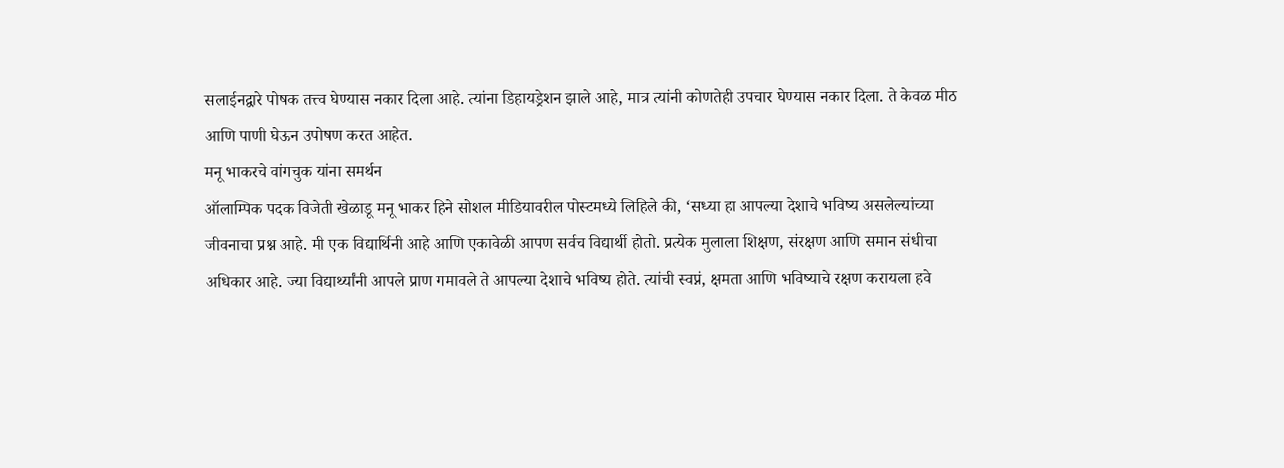सलाईनद्वारे पोषक तत्त्व घेण्यास नकार दिला आहे. त्यांना डिहायड्रेशन झाले आहे, मात्र त्यांनी कोणतेही उपचार घेण्यास नकार दिला. ते केवळ मीठ आणि पाणी घेऊन उपोषण करत आहेत.
मनू भाकरचे वांगचुक यांना समर्थन
ऑलाम्पिक पदक विजेती खेळाडू मनू भाकर हिने सोशल मीडियावरील पोस्टमध्ये लिहिले की, ‘सध्या हा आपल्या देशाचे भविष्य असलेल्यांच्या जीवनाचा प्रश्न आहे. मी एक विद्यार्थिनी आहे आणि एकावेळी आपण सर्वच विद्यार्थी होतो. प्रत्येक मुलाला शिक्षण, संरक्षण आणि समान संधीचा अधिकार आहे. ज्या विद्यार्थ्यांनी आपले प्राण गमावले ते आपल्या देशाचे भविष्य होते. त्यांची स्वप्नं, क्षमता आणि भविष्याचे रक्षण करायला हवे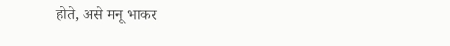होते, असे मनू भाकर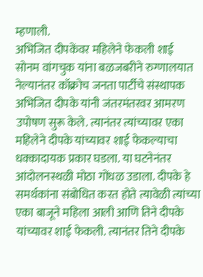म्हणाली.
अभिजित दीपकेंवर महिलेने फेकली शाई
सोनम वांगचुक यांना बळजबरीने रुग्णालयात नेल्यानंतर कॉक्रोच जनता पार्टीचे संस्थापक अभिजित दीपके यांनी जंतरमंतरवर आमरण उपोषण सुरू केले. त्यानंतर त्यांच्यावर एका महिलेने दीपके यांच्यावर शाई फेकल्याचा धक्कादायक प्रकार घडला. या घटनेनंतर आंदोलनस्थळी मोठा गोंधळ उडाला. दीपके हे समर्थकांना संबोधित करत होते त्यावेळी त्यांच्या एका बाजूने महिला आली आणि तिने दीपके यांच्यावर शाई फेकली. त्यानंतर तिने दीपके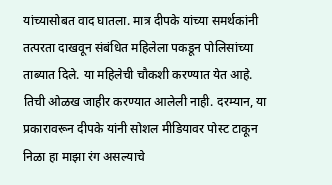यांच्यासोबत वाद घातला. मात्र दीपके यांच्या समर्थकांनी तत्परता दाखवून संबंधित महिलेला पकडून पोलिसांच्या ताब्यात दिले. या महिलेची चौकशी करण्यात येत आहे. तिची ओळख जाहीर करण्यात आलेली नाही. दरम्यान, या प्रकारावरून दीपके यांनी सोशल मीडियावर पोस्ट टाकून निळा हा माझा रंग असल्याचे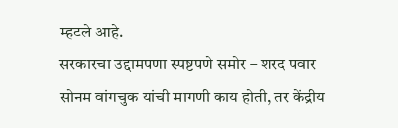म्हटले आहे.
सरकारचा उद्दामपणा स्पष्टपणे समोर – शरद पवार
सोनम वांगचुक यांची मागणी काय होती, तर केंद्रीय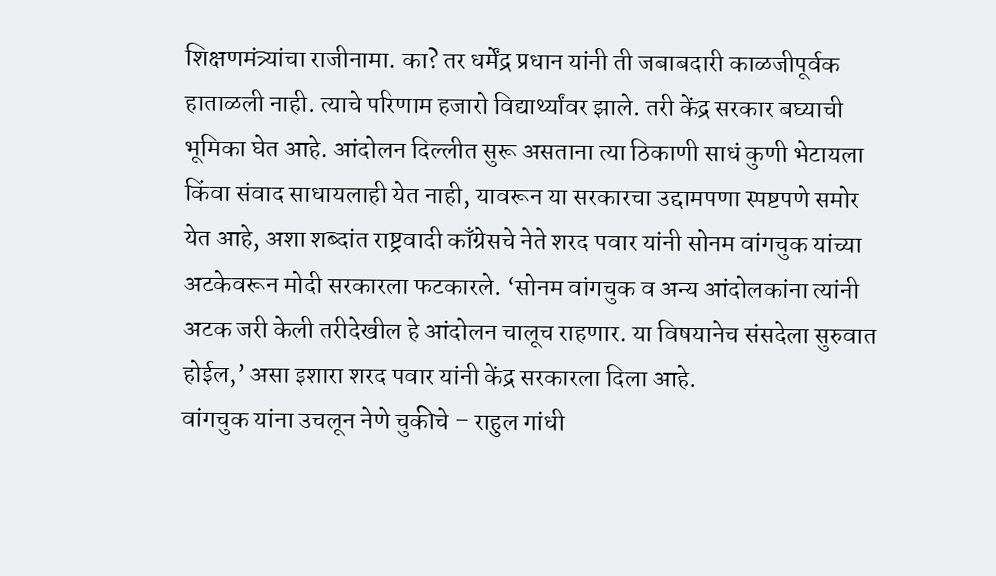शिक्षणमंत्र्यांचा राजीनामा. का? तर धर्मेंद्र प्रधान यांनी ती जबाबदारी काळजीपूर्वक हाताळली नाही. त्याचे परिणाम हजारो विद्यार्थ्यांवर झाले. तरी केंद्र सरकार बघ्याची भूमिका घेत आहे. आंदोलन दिल्लीत सुरू असताना त्या ठिकाणी साधं कुणी भेटायला किंवा संवाद साधायलाही येत नाही, यावरून या सरकारचा उद्दामपणा स्पष्टपणे समोर येत आहे, अशा शब्दांत राष्ट्रवादी काँग्रेसचे नेते शरद पवार यांनी सोनम वांगचुक यांच्या अटकेवरून मोदी सरकारला फटकारले. ‘सोनम वांगचुक व अन्य आंदोलकांना त्यांनी अटक जरी केली तरीदेखील हे आंदोलन चालूच राहणार. या विषयानेच संसदेला सुरुवात होईल,’ असा इशारा शरद पवार यांनी केंद्र सरकारला दिला आहे.
वांगचुक यांना उचलून नेणे चुकीचे – राहुल गांधी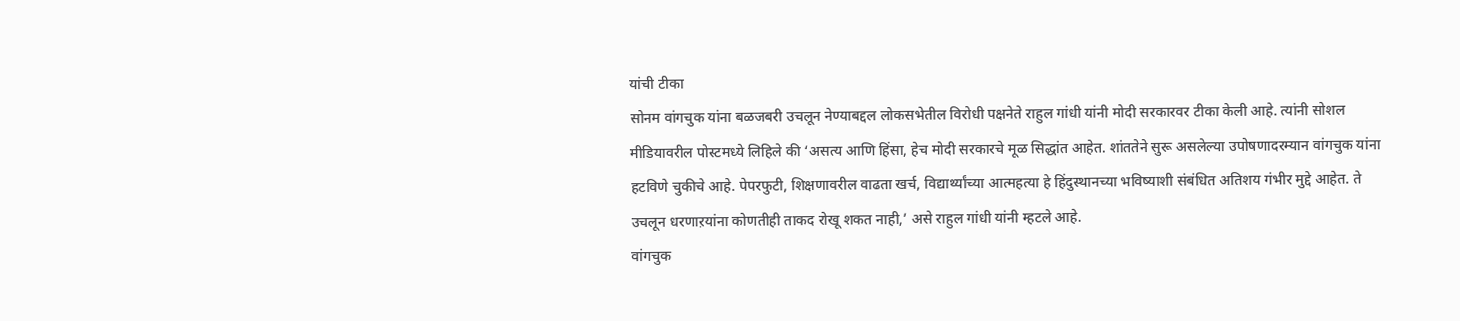यांची टीका
सोनम वांगचुक यांना बळजबरी उचलून नेण्याबद्दल लोकसभेतील विरोधी पक्षनेते राहुल गांधी यांनी मोदी सरकारवर टीका केली आहे. त्यांनी सोशल मीडियावरील पोस्टमध्ये लिहिले की ‘असत्य आणि हिंसा, हेच मोदी सरकारचे मूळ सिद्धांत आहेत. शांततेने सुरू असलेल्या उपोषणादरम्यान वांगचुक यांना हटविणे चुकीचे आहे. पेपरफुटी, शिक्षणावरील वाढता खर्च, विद्यार्थ्यांच्या आत्महत्या हे हिंदुस्थानच्या भविष्याशी संबंधित अतिशय गंभीर मुद्दे आहेत. ते उचलून धरणाऱयांना कोणतीही ताकद रोखू शकत नाही,’ असे राहुल गांधी यांनी म्हटले आहे.
वांगचुक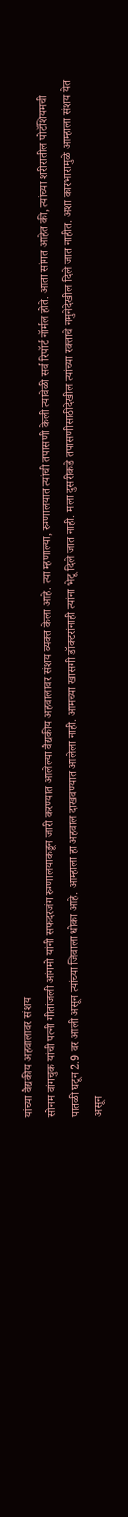यांच्या वैद्यकीय अहवालावर संशय
सोनम वांगचुक यांची पत्नी गीतांजली आंगमो यांनी सफदरजंग रुग्णालयाकडून जारी करण्यात आलेल्या वैद्यकीय अहवालावर संशय व्यक्त केला आहे. त्या म्हणाल्या, रुग्णालयात त्यांची तपासणी केली त्यावेळी सर्व रिपॉर्ट नॉर्मल होते. आता सांगत आहेत की, त्यांच्या शरीरातील पोटॅशियमची पातळी घटून 2.9 वर आली असून त्यांच्या जिवाला धोका आहे. आम्हाला हा अहवाल दाखवण्यात आलेला नाही. आमच्या खासगी डॉक्टरांनाही त्यांना भेटू दिले जात नाही. मला दुसरीकडे तपासणीसाठीदेखील त्यांच्या रक्ताचे नमुनेदेखील दिले जात नाहीत. अशा कारभारामुळे आम्हाला संशय येत असून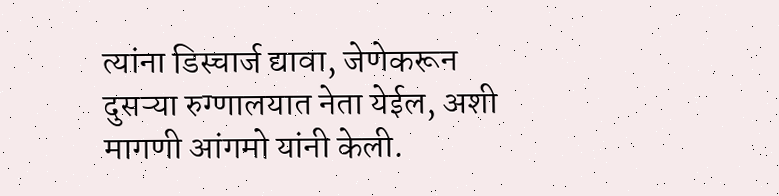त्यांना डिस्चार्ज द्यावा, जेणेकरून दुसऱ्या रुग्णालयात नेता येईल, अशी मागणी आंगमो यांनी केली.